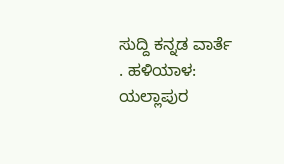ಸುದ್ದಿ ಕನ್ನಡ ವಾರ್ತೆ
. ಹಳಿಯಾಳ: ಯಲ್ಲಾಪುರ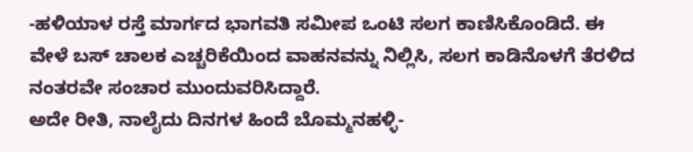-ಹಳಿಯಾಳ ರಸ್ತೆ ಮಾರ್ಗದ ಭಾಗವತಿ ಸಮೀಪ ಒಂಟಿ ಸಲಗ ಕಾಣಿಸಿಕೊಂಡಿದೆ. ಈ ವೇಳೆ ಬಸ್ ಚಾಲಕ ಎಚ್ಚರಿಕೆಯಿಂದ ವಾಹನವನ್ನು ನಿಲ್ಲಿಸಿ, ಸಲಗ ಕಾಡಿನೊಳಗೆ ತೆರಳಿದ ನಂತರವೇ ಸಂಚಾರ ಮುಂದುವರಿಸಿದ್ದಾರೆ.
ಅದೇ ರೀತಿ, ನಾಲೈದು ದಿನಗಳ ಹಿಂದೆ ಬೊಮ್ಮನಹಳ್ಳಿ-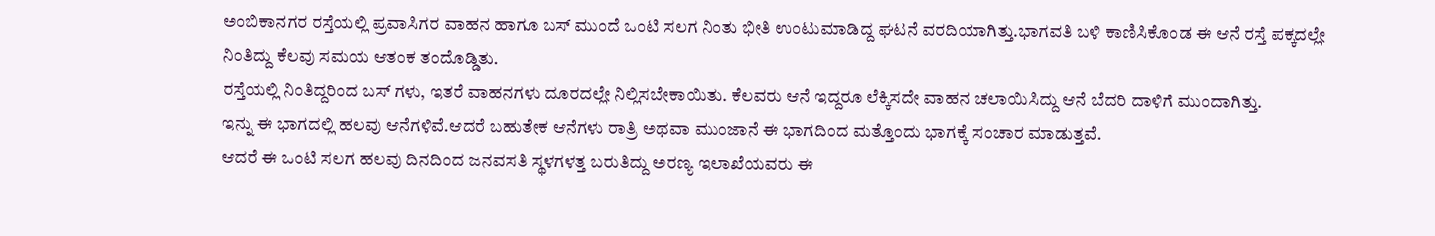ಅಂಬಿಕಾನಗರ ರಸ್ತೆಯಲ್ಲಿ ಪ್ರವಾಸಿಗರ ವಾಹನ ಹಾಗೂ ಬಸ್ ಮುಂದೆ ಒಂಟಿ ಸಲಗ ನಿಂತು ಭೀತಿ ಉಂಟುಮಾಡಿದ್ದ ಘಟನೆ ವರದಿಯಾಗಿತ್ತು.ಭಾಗವತಿ ಬಳಿ ಕಾಣಿಸಿಕೊಂಡ ಈ ಆನೆ ರಸ್ತೆ ಪಕ್ಕದಲ್ಲೇ ನಿಂತಿದ್ದು ಕೆಲವು ಸಮಯ ಆತಂಕ ತಂದೊಡ್ಡಿತು.
ರಸ್ತೆಯಲ್ಲಿ ನಿಂತಿದ್ದರಿಂದ ಬಸ್ ಗಳು, ಇತರೆ ವಾಹನಗಳು ದೂರದಲ್ಲೇ ನಿಲ್ಲಿಸಬೇಕಾಯಿತು. ಕೆಲವರು ಆನೆ ಇದ್ದರೂ ಲೆಕ್ಕಿಸದೇ ವಾಹನ ಚಲಾಯಿಸಿದ್ದು ಆನೆ ಬೆದರಿ ದಾಳಿಗೆ ಮುಂದಾಗಿತ್ತು.
ಇನ್ನು ಈ ಭಾಗದಲ್ಲಿ ಹಲವು ಆನೆಗಳಿವೆ.ಆದರೆ ಬಹುತೇಕ ಆನೆಗಳು ರಾತ್ರಿ ಅಥವಾ ಮುಂಜಾನೆ ಈ ಭಾಗದಿಂದ ಮತ್ತೊಂದು ಭಾಗಕ್ಕೆ ಸಂಚಾರ ಮಾಡುತ್ತವೆ.
ಆದರೆ ಈ ಒಂಟಿ ಸಲಗ ಹಲವು ದಿನದಿಂದ ಜನವಸತಿ ಸ್ಥಳಗಳತ್ತ ಬರುತಿದ್ದು ಅರಣ್ಯ ಇಲಾಖೆಯವರು ಈ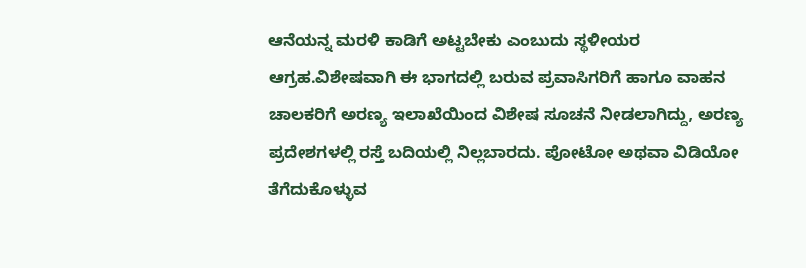ಆನೆಯನ್ನ ಮರಳಿ ಕಾಡಿಗೆ ಅಟ್ಟಬೇಕು ಎಂಬುದು ಸ್ಥಳೀಯರ ಆಗ್ರಹ.ವಿಶೇಷವಾಗಿ ಈ ಭಾಗದಲ್ಲಿ ಬರುವ ಪ್ರವಾಸಿಗರಿಗೆ ಹಾಗೂ ವಾಹನ ಚಾಲಕರಿಗೆ ಅರಣ್ಯ ಇಲಾಖೆಯಿಂದ ವಿಶೇಷ ಸೂಚನೆ ನೀಡಲಾಗಿದ್ದು, ಅರಣ್ಯ ಪ್ರದೇಶಗಳಲ್ಲಿ ರಸ್ತೆ ಬದಿಯಲ್ಲಿ ನಿಲ್ಲಬಾರದು. ಪೋಟೋ ಅಥವಾ ವಿಡಿಯೋ ತೆಗೆದುಕೊಳ್ಳುವ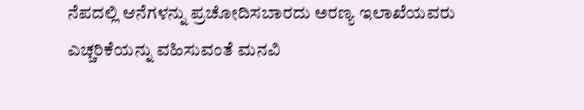ನೆಪದಲ್ಲಿ ಆನೆಗಳನ್ನು ಪ್ರಚೋದಿಸಬಾರದು ಅರಣ್ಯ ಇಲಾಖೆಯವರು ಎಚ್ಚರಿಕೆಯನ್ನು ವಹಿಸುವಂತೆ ಮನವಿ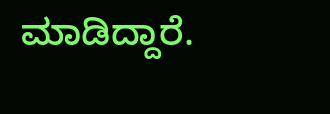ಮಾಡಿದ್ದಾರೆ.